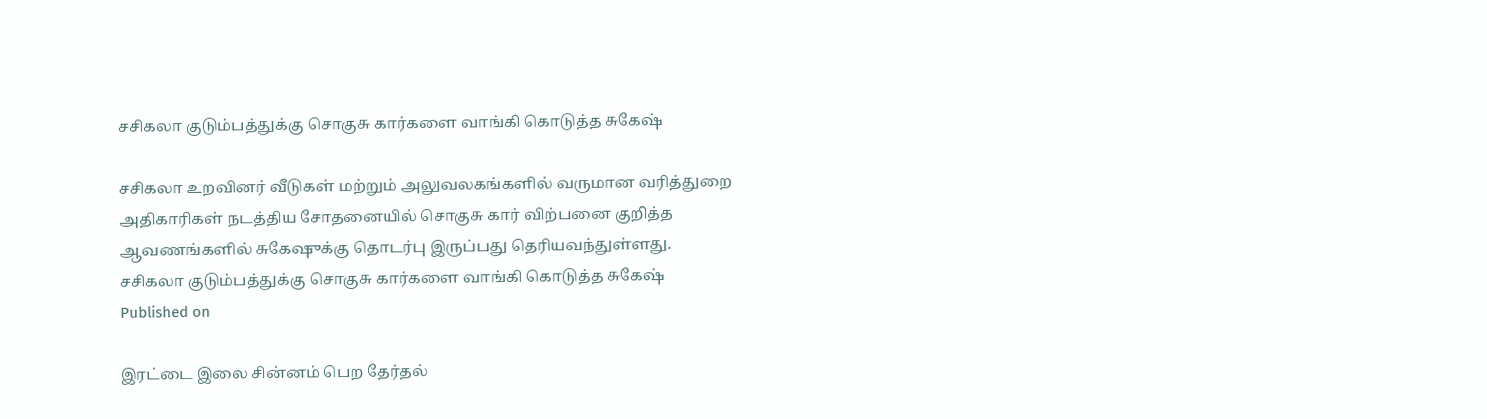சசிகலா குடும்பத்துக்கு சொகுசு கார்களை வாங்கி கொடுத்த சுகேஷ்

சசிகலா உறவினர் வீடுகள் மற்றும் அலுவலகங்களில் வருமான வரித்துறை அதிகாரிகள் நடத்திய சோதனையில் சொகுசு கார் விற்பனை குறித்த ஆவணங்களில் சுகேஷுக்கு தொடர்பு இருப்பது தெரியவந்துள்ளது.
சசிகலா குடும்பத்துக்கு சொகுசு கார்களை வாங்கி கொடுத்த சுகேஷ்
Published on

இரட்டை இலை சின்னம் பெற தேர்தல்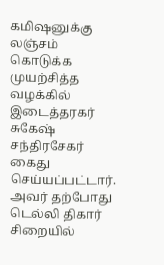கமி‌ஷனுக்கு லஞ்சம் கொடுக்க முயற்சித்த வழக்கில் இடைத்தரகர் சுகேஷ் சந்திரசேகர் கைது செய்யப்பட்டார். அவர் தற்போது டெல்லி திகார் சிறையில்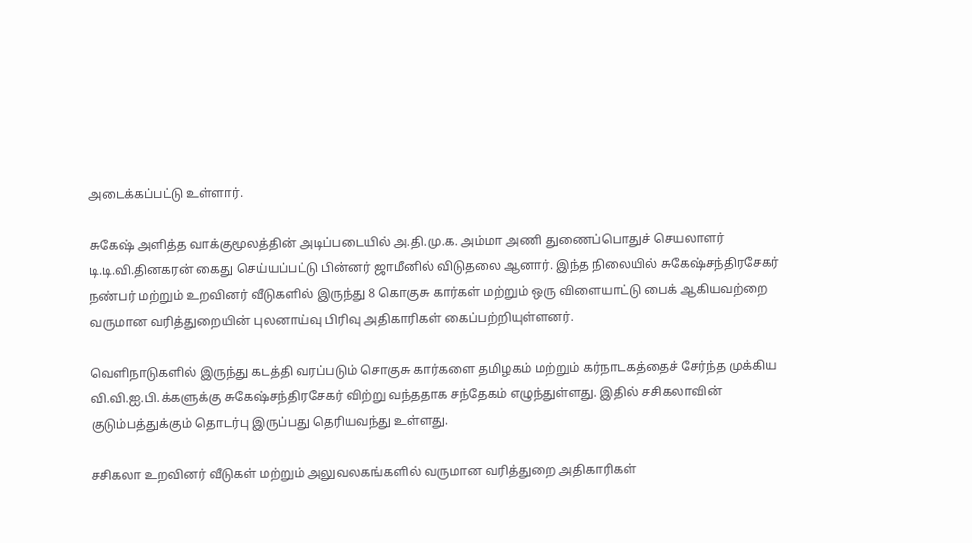அடைக்கப்பட்டு உள்ளார்.

சுகேஷ் அளித்த வாக்குமூலத்தின் அடிப்படையில் அ.தி.மு.க. அம்மா அணி துணைப்பொதுச் செயலாளர் டி.டி.வி.தினகரன் கைது செய்யப்பட்டு பின்னர் ஜாமீனில் விடுதலை ஆனார். இந்த நிலையில் சுகேஷ்சந்திரசேகர் நண்பர் மற்றும் உறவினர் வீடுகளில் இருந்து 8 கொகுசு கார்கள் மற்றும் ஒரு விளையாட்டு பைக் ஆகியவற்றை வருமான வரித்துறையின் புலனாய்வு பிரிவு அதிகாரிகள் கைப்பற்றியுள்ளனர்.

வெளிநாடுகளில் இருந்து கடத்தி வரப்படும் சொகுசு கார்களை தமிழகம் மற்றும் கர்நாடகத்தைச் சேர்ந்த முக்கிய வி.வி.ஐ.பி.க்களுக்கு சுகேஷ்சந்திரசேகர் விற்று வந்ததாக சந்தேகம் எழுந்துள்ளது. இதில் சசிகலாவின் குடும்பத்துக்கும் தொடர்பு இருப்பது தெரியவந்து உள்ளது.

சசிகலா உறவினர் வீடுகள் மற்றும் அலுவலகங்களில் வருமான வரித்துறை அதிகாரிகள்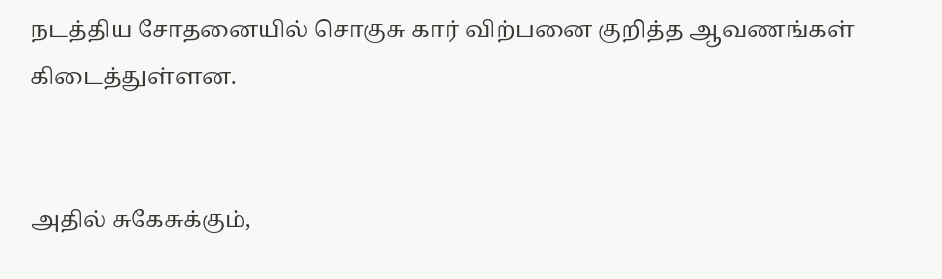நடத்திய சோதனையில் சொகுசு கார் விற்பனை குறித்த ஆவணங்கள் கிடைத்துள்ளன.


அதில் சுகேசுக்கும்,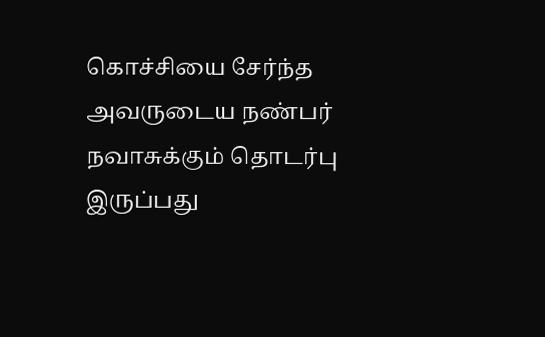கொச்சியை சேர்ந்த அவருடைய நண்பர் நவாசுக்கும் தொடர்பு இருப்பது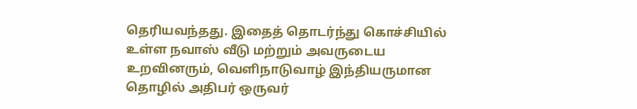தெரியவந்தது. இதைத் தொடர்ந்து கொச்சியில் உள்ள நவாஸ் வீடு மற்றும் அவருடைய உறவினரும், வெளிநாடுவாழ் இந்தியருமான தொழில் அதிபர் ஒருவர்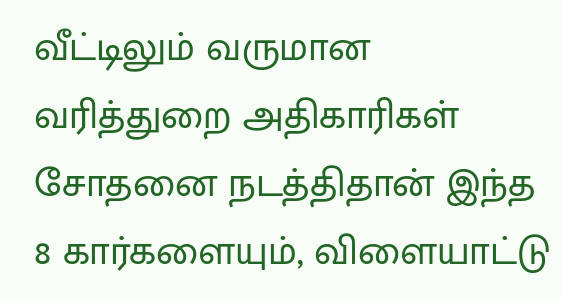வீட்டிலும் வருமான வரித்துறை அதிகாரிகள் சோதனை நடத்திதான் இந்த 8 கார்களையும், விளையாட்டு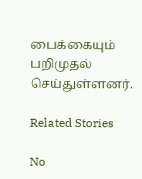பைக்கையும் பறிமுதல் செய்துள்ளனர்.

Related Stories

No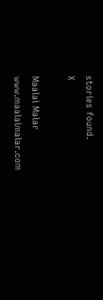stories found.
X

Maalai Malar
www.maalaimalar.com